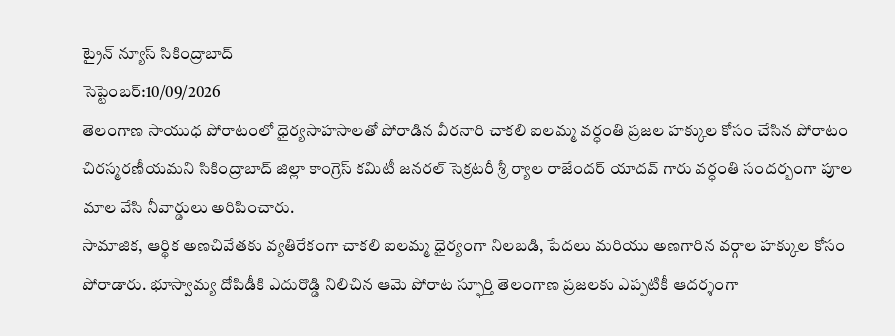ట్రైన్ న్యూస్ సికింద్రాబాద్
సెప్టెంబర్:10/09/2026
తెలంగాణ సాయుధ పోరాటంలో ధైర్యసాహసాలతో పోరాడిన వీరనారి చాకలి ఐలమ్మ వర్ధంతి ప్రజల హక్కుల కోసం చేసిన పోరాటం చిరస్మరణీయమని సికింద్రాబాద్ జిల్లా కాంగ్రెస్ కమిటీ జనరల్ సెక్రటరీ శ్రీ ర్యాల రాజేందర్ యాదవ్ గారు వర్ధంతి సందర్బంగా పూల మాల వేసి నీవార్డులు అరిపించారు.
సామాజిక, ఆర్థిక అణచివేతకు వ్యతిరేకంగా చాకలి ఐలమ్మ ధైర్యంగా నిలబడి, పేదలు మరియు అణగారిన వర్గాల హక్కుల కోసం పోరాడారు. భూస్వామ్య దోపిడీకి ఎదురొడ్డి నిలిచిన ఆమె పోరాట స్ఫూర్తి తెలంగాణ ప్రజలకు ఎప్పటికీ ఆదర్శంగా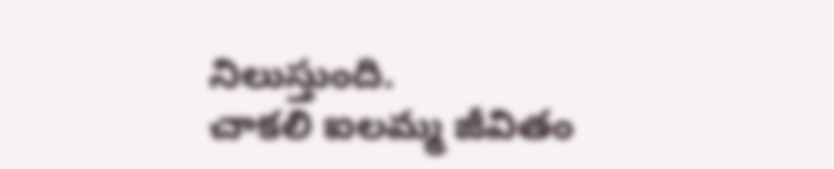నిలుస్తుంది.
చాకలి ఐలమ్మ జీవితం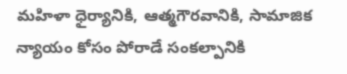మహిళా ధైర్యానికి, ఆత్మగౌరవానికి, సామాజిక న్యాయం కోసం పోరాడే సంకల్పానికి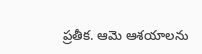ప్రతీక. ఆమె ఆశయాలను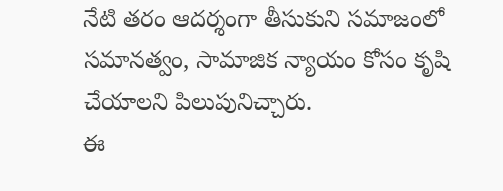నేటి తరం ఆదర్శంగా తీసుకుని సమాజంలో సమానత్వం, సామాజిక న్యాయం కోసం కృషి చేయాలని పిలుపునిచ్చారు.
ఈ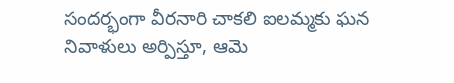సందర్భంగా వీరనారి చాకలి ఐలమ్మకు ఘన నివాళులు అర్పిస్తూ, ఆమె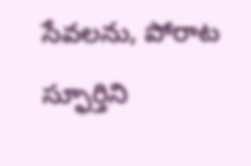సేవలను, పోరాట స్ఫూర్తిని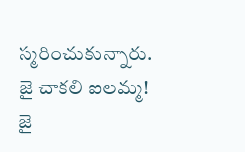స్మరించుకున్నారు.
జై చాకలి ఐలమ్మ!
జై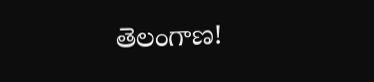తెలంగాణ!